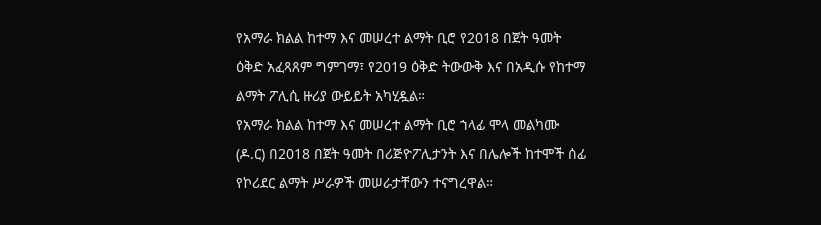የአማራ ክልል ከተማ እና መሠረተ ልማት ቢሮ የ2018 በጀት ዓመት ዕቅድ አፈጻጸም ግምገማ፣ የ2019 ዕቅድ ትውውቅ እና በአዲሱ የከተማ ልማት ፖሊሲ ዙሪያ ውይይት አካሂዷል።
የአማራ ክልል ከተማ እና መሠረተ ልማት ቢሮ ኀላፊ ሞላ መልካሙ (ዶ.ር) በ2018 በጀት ዓመት በሪጅዮፖሊታንት እና በሌሎች ከተሞች ሰፊ የኮሪደር ልማት ሥራዎች መሠራታቸውን ተናግረዋል።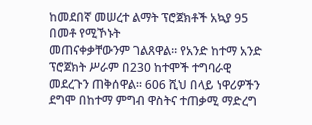ከመደበኛ መሠረተ ልማት ፕሮጀክቶች አኳያ 95 በመቶ የሚኾኑት
መጠናቀቃቸውንም ገልጸዋል። የአንድ ከተማ አንድ ፕሮጀክት ሥራም በ230 ከተሞች ተግባራዊ መደረጉን ጠቅሰዋል። 606 ሺህ በላይ ነዋሪዎችን ደግሞ በከተማ ምግብ ዋስትና ተጠቃሚ ማድረግ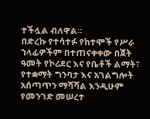ተችሏል ብለዋል።
በድረኩ የተሳተፉ የከተሞች የሥራ ኀላፊዎችም በተጠናቀቀው በጀት ዓመት የኮሪደር እና የቤቶች ልማት፣ የተቋማት ግንባታ እና አገልግሎት አሰጣጥን ማሻሻል እንዲሁም የመንገድ መሠረተ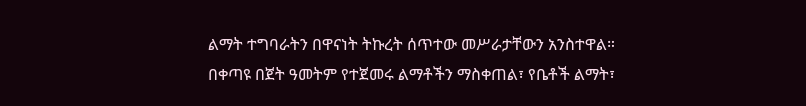ልማት ተግባራትን በዋናነት ትኩረት ሰጥተው መሥራታቸውን አንስተዋል።
በቀጣዩ በጀት ዓመትም የተጀመሩ ልማቶችን ማስቀጠል፣ የቤቶች ልማት፣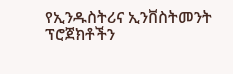የኢንዱስትሪና ኢንቨስትመንት ፕሮጀክቶችን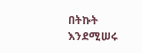በትኩት እንደሚሠሩ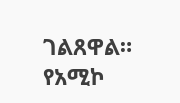ገልጸዋል።
የአሚኮ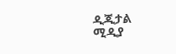ዲጂታል ሚዲያ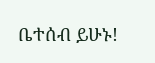ቤተሰብ ይሁኑ!